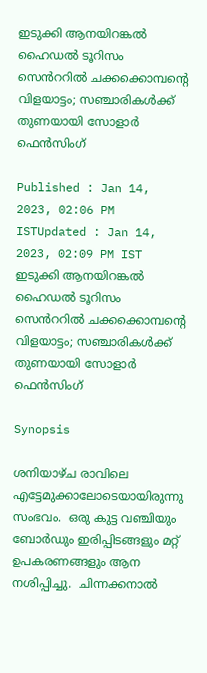ഇടുക്കി ആനയിറങ്കൽ ഹൈഡൽ ടൂറിസം സെൻററിൽ ചക്കക്കൊമ്പന്‍റെ വിളയാട്ടം; സഞ്ചാരികള്‍ക്ക് തുണയായി സോളാർ ഫെൻസിംഗ്

Published : Jan 14, 2023, 02:06 PM ISTUpdated : Jan 14, 2023, 02:09 PM IST
ഇടുക്കി ആനയിറങ്കൽ ഹൈഡൽ ടൂറിസം സെൻററിൽ ചക്കക്കൊമ്പന്‍റെ വിളയാട്ടം; സഞ്ചാരികള്‍ക്ക് തുണയായി സോളാർ ഫെൻസിംഗ്

Synopsis

ശനിയാഴ്ച രാവിലെ എട്ടേമുക്കാലോടെയായിരുന്നു സംഭവം.  ഒരു കുട്ട വഞ്ചിയും ബോ‍ർഡും ഇരിപ്പിടങ്ങളും മറ്റ് ഉപകരണങ്ങളും ആന നശിപ്പിച്ചു.  ചിന്നക്കനാൽ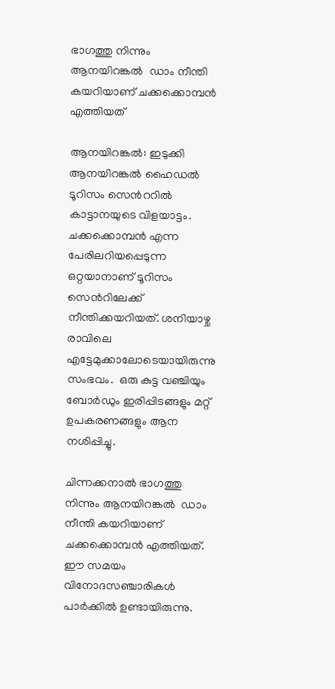ഭാഗത്തു നിന്നും ആനയിറങ്കൽ  ഡാം നീന്തി കയറിയാണ് ചക്കക്കൊമ്പന്‍ എത്തിയത്

ആനയിറങ്കല്‍: ഇടുക്കി ആനയിറങ്കൽ ഹൈഡൽ ടൂറിസം സെൻററിൽ കാട്ടാനയുടെ വിളയാട്ടം. ചക്കക്കൊമ്പൻ എന്ന പേരിലറിയപ്പെടുന്ന ഒറ്റയാനാണ് ടൂറിസം സെൻറിലേക്ക് നീന്തിക്കയറിയത്. ശനിയാഴ്ച രാവിലെ എട്ടേമുക്കാലോടെയായിരുന്നു സംഭവം.  ഒരു കുട്ട വഞ്ചിയും ബോ‍ർഡും ഇരിപ്പിടങ്ങളും മറ്റ് ഉപകരണങ്ങളും ആന നശിപ്പിച്ചു.

ചിന്നക്കനാൽ ഭാഗത്തു നിന്നും ആനയിറങ്കൽ  ഡാം നീന്തി കയറിയാണ് ചക്കക്കൊമ്പന്‍ എത്തിയത്.  ഈ സമയം വിനോദസഞ്ചാരികൾ പാർക്കിൽ ഉണ്ടായിരുന്നു.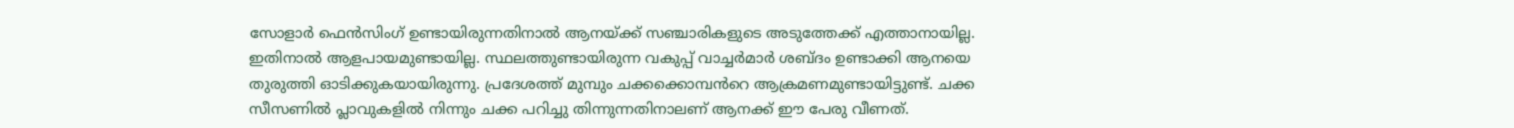സോളാർ ഫെൻസിംഗ് ഉണ്ടായിരുന്നതിനാൽ ആനയ്ക്ക് സഞ്ചാരികളുടെ അടുത്തേക്ക് എത്താനായില്ല. ഇതിനാല്‍ ആളപായമുണ്ടായില്ല. സ്ഥലത്തുണ്ടായിരുന്ന വകുപ്പ് വാച്ചർമാർ ശബ്ദം ഉണ്ടാക്കി ആനയെ തുരുത്തി ഓടിക്കുകയായിരുന്നു. പ്രദേശത്ത് മുമ്പും ചക്കക്കൊമ്പൻറെ ആക്രമണമുണ്ടായിട്ടുണ്ട്. ചക്ക സീസണിൽ പ്ലാവുകളിൽ നിന്നും ചക്ക പറിച്ചു തിന്നുന്നതിനാലണ് ആനക്ക് ഈ പേരു വീണത്.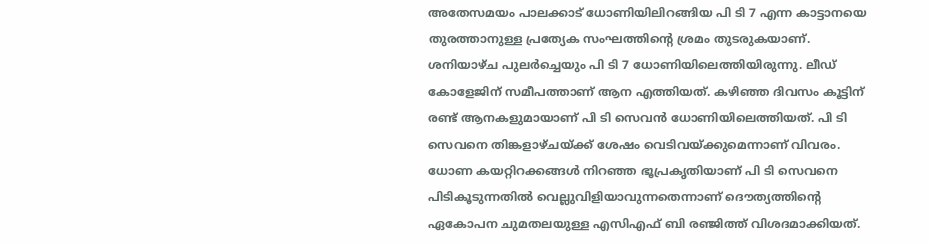അതേസമയം പാലക്കാട് ധോണിയിലിറങ്ങിയ പി ടി 7 എന്ന കാട്ടാനയെ തുരത്താനുള്ള പ്രത്യേക സംഘത്തിന്‍റെ ശ്രമം തുടരുകയാണ്. ശനിയാഴ്ച പുലര്‍ച്ചെയും പി ടി 7 ധോണിയിലെത്തിയിരുന്നു. ലീഡ് കോളേജിന് സമീപത്താണ് ആന എത്തിയത്. കഴിഞ്ഞ ദിവസം കൂട്ടിന് രണ്ട് ആനകളുമായാണ് പി ടി സെവന്‍ ധോണിയിലെത്തിയത്. പി ടി സെവനെ തിങ്കളാഴ്ചയ്ക്ക് ശേഷം വെടിവയ്ക്കുമെന്നാണ് വിവരം. ധോണ കയറ്റിറക്കങ്ങൾ നിറഞ്ഞ ഭൂപ്രകൃതിയാണ് പി ടി സെവനെ പിടികൂടുന്നതില്‍ വെല്ലുവിളിയാവുന്നതെന്നാണ് ദൌത്യത്തിന്‍റെ ഏകോപന ചുമതലയുള്ള എസിഎഫ് ബി രഞ്ജിത്ത് വിശദമാക്കിയത്.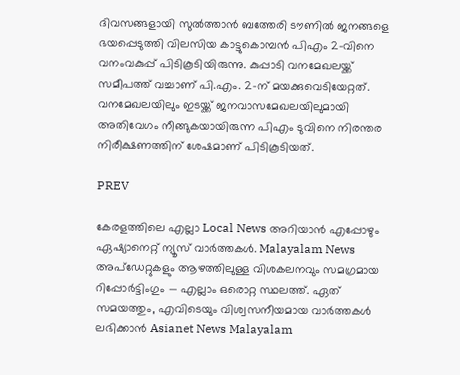ദിവസങ്ങളായി സുൽത്താൻ ബത്തേരി ടൗണിൽ ജനങ്ങളെ ഭയപ്പെടുത്തി വിലസിയ കാട്ടുകൊമ്പൻ പിഎം 2-വിനെ വനംവകുപ്പ് പിടികൂടിയിരുന്നു. കുപ്പാടി വനമേഖലയ്ക്ക് സമീപത്ത് വച്ചാണ് പി.എം. 2-ന് മയക്കുവെടിയേറ്റത്. വനമേഖലയിലും ഇടയ്ക്ക് ജനവാസമേഖലയിലുമായി അതിവേഗം നീങ്ങുകയായിരുന്ന പിഎം ടുവിനെ നിരന്തര നിരീക്ഷണത്തിന് ശേഷമാണ് പിടികൂടിയത്.

PREV

കേരളത്തിലെ എല്ലാ Local News അറിയാൻ എപ്പോഴും ഏഷ്യാനെറ്റ് ന്യൂസ് വാർത്തകൾ. Malayalam News  അപ്‌ഡേറ്റുകളും ആഴത്തിലുള്ള വിശകലനവും സമഗ്രമായ റിപ്പോർട്ടിംഗും — എല്ലാം ഒരൊറ്റ സ്ഥലത്ത്. ഏത് സമയത്തും, എവിടെയും വിശ്വസനീയമായ വാർത്തകൾ ലഭിക്കാൻ Asianet News Malayalam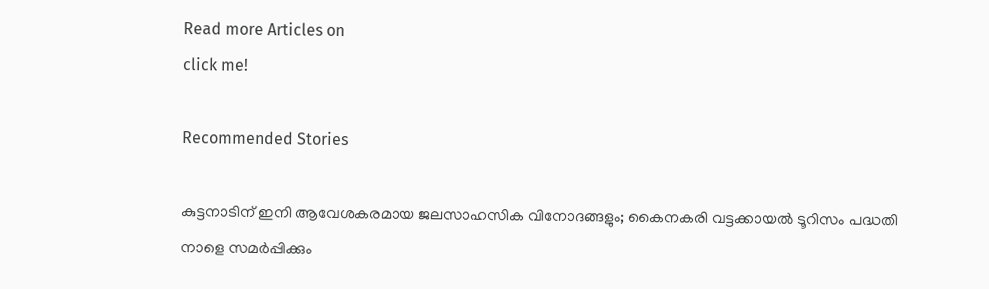Read more Articles on
click me!

Recommended Stories

കുട്ടനാടിന് ഇനി ആവേശകരമായ ജലസാഹസിക വിനോദങ്ങളും; കൈനകരി വട്ടക്കായൽ ടൂറിസം പദ്ധതി നാളെ സമർപ്പിക്കും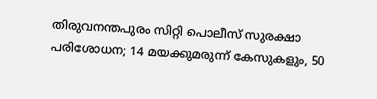തിരുവനന്തപുരം സിറ്റി പൊലീസ് സുരക്ഷാ പരിശോധന; 14 മയക്കുമരുന്ന് കേസുകളും, 50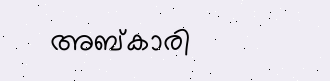അബ്കാരി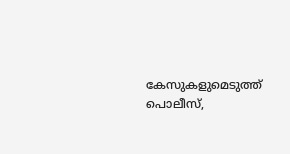കേസുകളുമെടുത്ത് പൊലീസ്,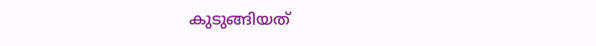കുടുങ്ങിയത്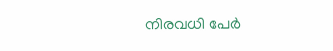നിരവധി പേർ